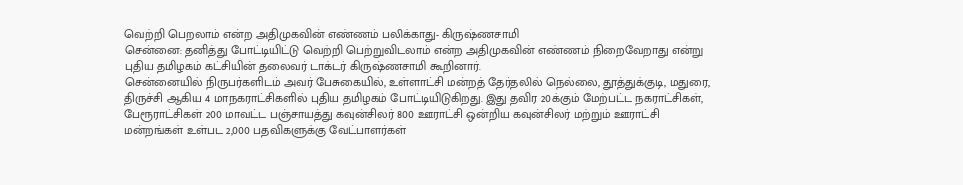வெற்றி பெறலாம் என்ற அதிமுகவின் எண்ணம் பலிக்காது- கிருஷ்ணசாமி
சென்னை: தனித்து போட்டியிட்டு வெற்றி பெற்றுவிடலாம் என்ற அதிமுகவின் எண்ணம் நிறைவேறாது என்று புதிய தமிழகம் கட்சியின் தலைவர் டாக்டர் கிருஷ்ணசாமி கூறினார்.
சென்னையில் நிருபர்களிடம் அவர் பேசுகையில், உள்ளாட்சி மன்றத் தேர்தலில் நெல்லை, தூத்துக்குடி, மதுரை, திருச்சி ஆகிய 4 மாநகராட்சிகளில் புதிய தமிழகம் போட்டியிடுகிறது. இது தவிர 20க்கும் மேற்பட்ட நகராட்சிகள், பேரூராட்சிகள் 200 மாவட்ட பஞ்சாயத்து கவுன்சிலர் 800 ஊராட்சி ஒன்றிய கவுன்சிலர் மற்றும் ஊராட்சி மன்றங்கள் உள்பட 2,000 பதவிகளுக்கு வேட்பாளர்கள்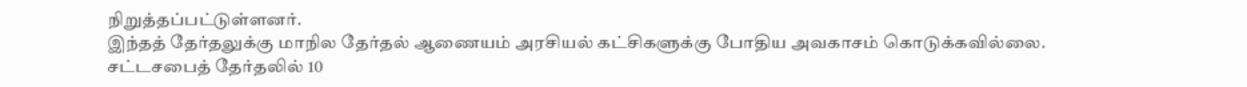நிறுத்தப்பட்டுள்ளனர்.
இந்தத் தேர்தலுக்கு மாநில தேர்தல் ஆணையம் அரசியல் கட்சிகளுக்கு போதிய அவகாசம் கொடுக்கவில்லை.
சட்டசபைத் தேர்தலில் 10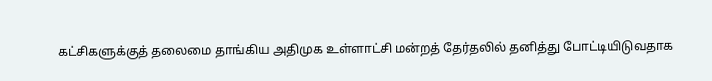கட்சிகளுக்குத் தலைமை தாங்கிய அதிமுக உள்ளாட்சி மன்றத் தேர்தலில் தனித்து போட்டியிடுவதாக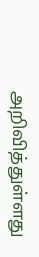அறிவித்துள்ளது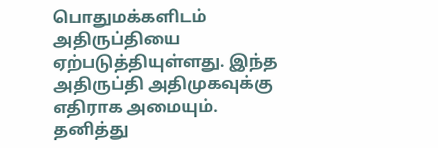பொதுமக்களிடம் அதிருப்தியை ஏற்படுத்தியுள்ளது. இந்த அதிருப்தி அதிமுகவுக்கு எதிராக அமையும்.
தனித்து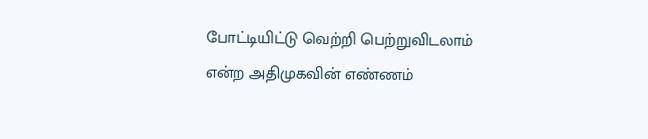போட்டியிட்டு வெற்றி பெற்றுவிடலாம் என்ற அதிமுகவின் எண்ணம்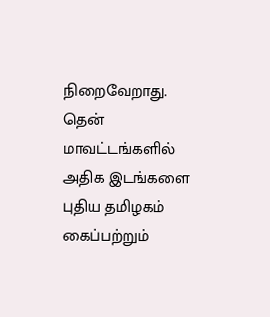நிறைவேறாது. தென் மாவட்டங்களில் அதிக இடங்களை புதிய தமிழகம் கைப்பற்றும்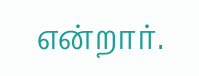என்றார்.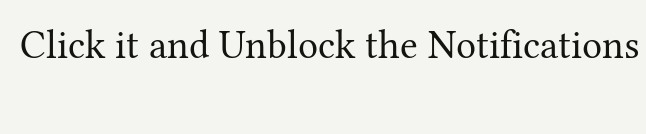Click it and Unblock the Notifications